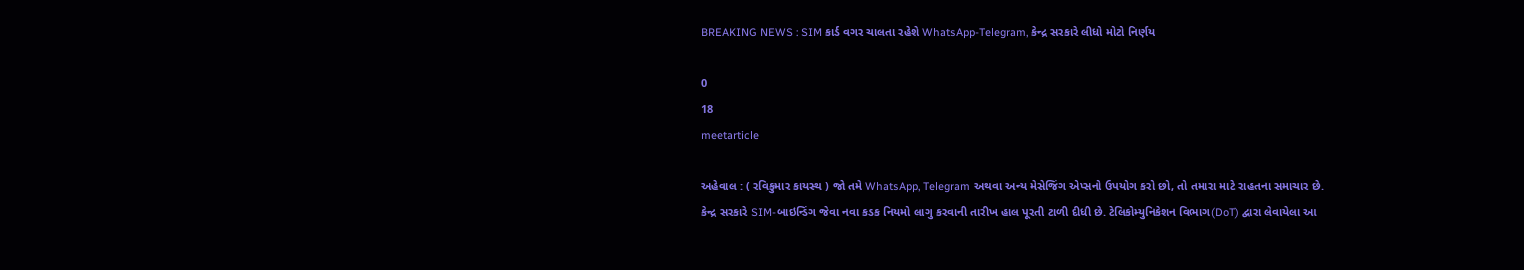BREAKING NEWS : SIM કાર્ડ વગર ચાલતા રહેશે WhatsApp-Telegram, કેન્દ્ર સરકારે લીધો મોટો નિર્ણય

0
18
meetarticle

અહેવાલ : ( રવિકુમાર કાયસ્થ ) જો તમે WhatsApp, Telegram અથવા અન્ય મેસેજિંગ એપ્સનો ઉપયોગ કરો છો, તો તમારા માટે રાહતના સમાચાર છે. કેન્દ્ર સરકારે SIM-બાઇન્ડિંગ જેવા નવા કડક નિયમો લાગુ કરવાની તારીખ હાલ પૂરતી ટાળી દીધી છે. ટેલિકોમ્યુનિકેશન વિભાગ(DoT) દ્વારા લેવાયેલા આ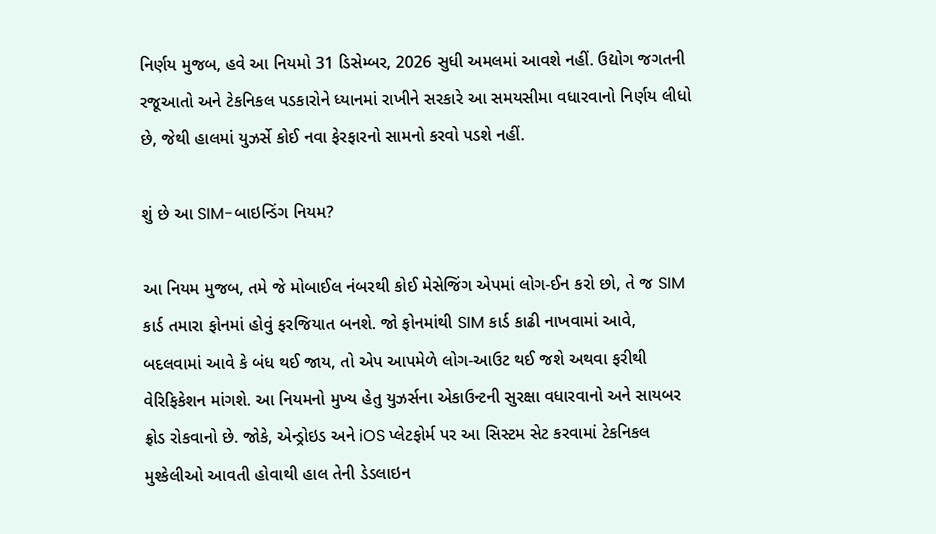નિર્ણય મુજબ, હવે આ નિયમો 31 ડિસેમ્બર, 2026 સુધી અમલમાં આવશે નહીં. ઉદ્યોગ જગતની રજૂઆતો અને ટેકનિકલ પડકારોને ધ્યાનમાં રાખીને સરકારે આ સમયસીમા વધારવાનો નિર્ણય લીધો છે, જેથી હાલમાં યુઝર્સે કોઈ નવા ફેરફારનો સામનો કરવો પડશે નહીં.

શું છે આ SIM-બાઇન્ડિંગ નિયમ?

આ નિયમ મુજબ, તમે જે મોબાઈલ નંબરથી કોઈ મેસેજિંગ એપમાં લોગ-ઈન કરો છો, તે જ SIM કાર્ડ તમારા ફોનમાં હોવું ફરજિયાત બનશે. જો ફોનમાંથી SIM કાર્ડ કાઢી નાખવામાં આવે, બદલવામાં આવે કે બંધ થઈ જાય, તો એપ આપમેળે લોગ-આઉટ થઈ જશે અથવા ફરીથી વેરિફિકેશન માંગશે. આ નિયમનો મુખ્ય હેતુ યુઝર્સના એકાઉન્ટની સુરક્ષા વધારવાનો અને સાયબર ફ્રોડ રોકવાનો છે. જોકે, એન્ડ્રોઇડ અને iOS પ્લેટફોર્મ પર આ સિસ્ટમ સેટ કરવામાં ટેકનિકલ મુશ્કેલીઓ આવતી હોવાથી હાલ તેની ડેડલાઇન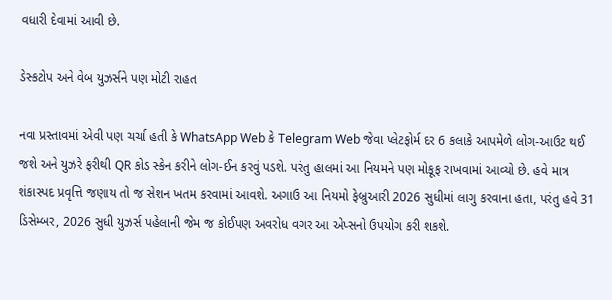વધારી દેવામાં આવી છે.

ડેસ્કટોપ અને વેબ યુઝર્સને પણ મોટી રાહત

નવા પ્રસ્તાવમાં એવી પણ ચર્ચા હતી કે WhatsApp Web કે Telegram Web જેવા પ્લેટફોર્મ દર 6 કલાકે આપમેળે લોગ-આઉટ થઈ જશે અને યુઝરે ફરીથી QR કોડ સ્કેન કરીને લોગ-ઈન કરવું પડશે. પરંતુ હાલમાં આ નિયમને પણ મોકૂફ રાખવામાં આવ્યો છે. હવે માત્ર શંકાસ્પદ પ્રવૃત્તિ જણાય તો જ સેશન ખતમ કરવામાં આવશે. અગાઉ આ નિયમો ફેબ્રુઆરી 2026 સુધીમાં લાગુ કરવાના હતા, પરંતુ હવે 31 ડિસેમ્બર, 2026 સુધી યુઝર્સ પહેલાની જેમ જ કોઈપણ અવરોધ વગર આ એપ્સનો ઉપયોગ કરી શકશે.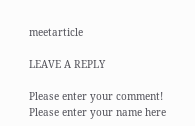meetarticle

LEAVE A REPLY

Please enter your comment!
Please enter your name here